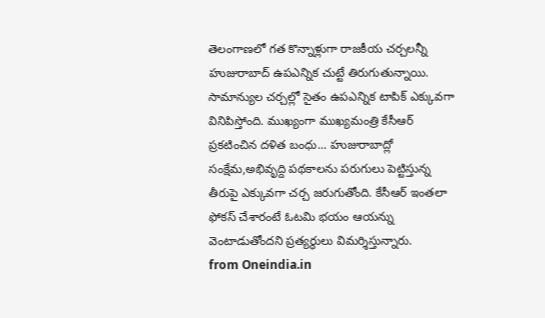తెలంగాణలో గత కొన్నాళ్లుగా రాజకీయ చర్చలన్నీ హుజురాబాద్ ఉపఎన్నిక చుట్టే తిరుగుతున్నాయి. సామాన్యుల చర్చల్లో సైతం ఉపఎన్నిక టాపిక్ ఎక్కువగా వినిపిస్తోంది. ముఖ్యంగా ముఖ్యమంత్రి కేసీఆర్ ప్రకటించిన దళిత బంధు... హుజురాబాద్లో సంక్షేమ,అభివృద్ది పథకాలను పరుగులు పెట్టిస్తున్న తీరుపై ఎక్కువగా చర్చ జరుగుతోంది. కేసీఆర్ ఇంతలా ఫోకస్ చేశారంటే ఓటమి భయం ఆయన్ను వెంటాడుతోందని ప్రత్యర్థులు విమర్శిస్తున్నారు.
from Oneindia.in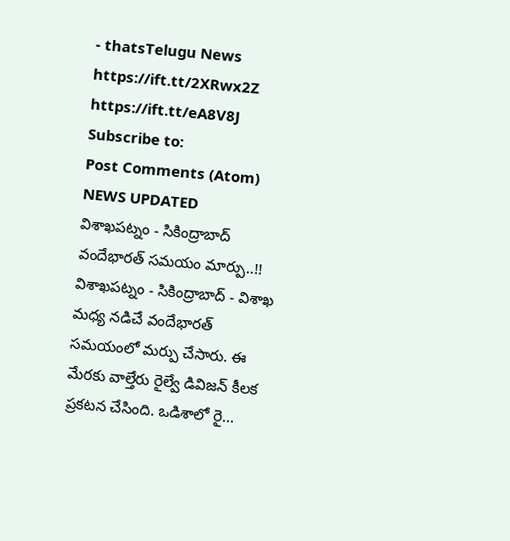- thatsTelugu News https://ift.tt/2XRwx2Z
https://ift.tt/eA8V8J
Subscribe to:
Post Comments (Atom)
NEWS UPDATED
విశాఖపట్నం - సికింద్రాబాద్ వందేభారత్ సమయం మార్పు..!!
విశాఖపట్నం - సికింద్రాబాద్ - విశాఖ మధ్య నడిచే వందేభారత్ సమయంలో మర్పు చేసారు. ఈ మేరకు వాల్తేరు రైల్వే డివిజన్ కీలక ప్రకటన చేసింది. ఒడిశాలో రై...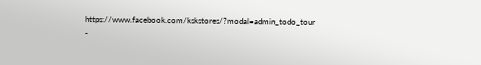https://www.facebook.com/kskstores/?modal=admin_todo_tour
-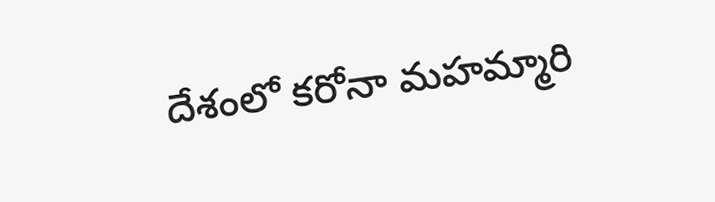దేశంలో కరోనా మహమ్మారి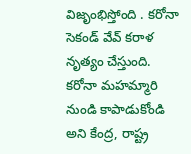విజృంభిస్తోంది . కరోనా సెకండ్ వేవ్ కరాళ నృత్యం చేస్తుంది. కరోనా మహమ్మారి నుండి కాపాడుకోండి అని కేంద్ర, రాష్ట్ర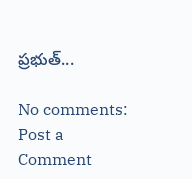ప్రభుత్...

No comments:
Post a Comment